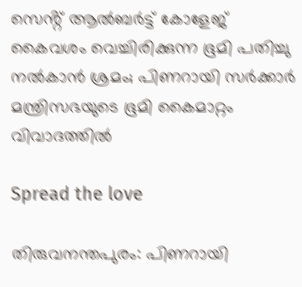സെൻ്റ് ആല്‍ബർട്ട് കോളേജ് കൈവശം വെച്ചിരിക്കുന്ന ഭൂമി പതിച്ചു നല്‍കാൻ ശ്രമം; പിണറായി സർക്കാർ മന്ത്രിസഭയുടെ ഭൂമി കൈമാറ്റം വിവാദത്തില്‍

Spread the love

തിരുവനന്തപുരം: പിണറായി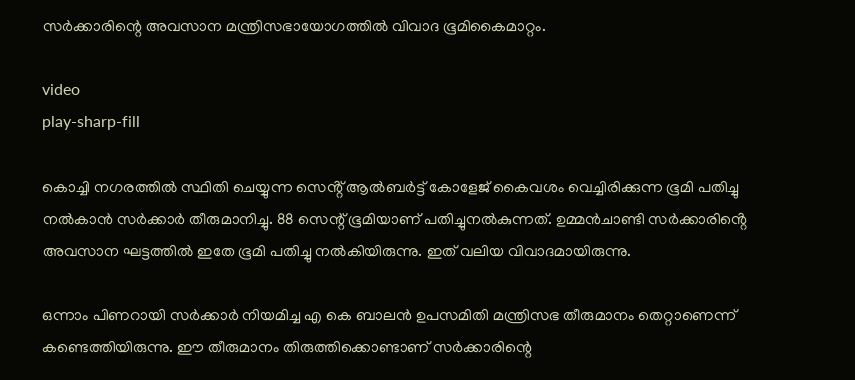സർക്കാരിന്റെ അവസാന മന്ത്രിസഭായോഗത്തില്‍ വിവാദ ഭൂമികൈമാറ്റം.

video
play-sharp-fill

കൊച്ചി നഗരത്തില്‍ സ്ഥിതി ചെയ്യുന്ന സെൻ്റ് ആല്‍ബർട്ട് കോളേജ് കൈവശം വെച്ചിരിക്കുന്ന ഭൂമി പതിച്ചു നല്‍കാൻ സർക്കാർ തീരുമാനിച്ചു. 88 സെന്റ് ഭൂമിയാണ് പതിച്ചുനല്‍കുന്നത്. ഉമ്മൻചാണ്ടി സർക്കാരിൻ്റെ അവസാന ഘട്ടത്തില്‍ ഇതേ ഭൂമി പതിച്ചു നല്‍കിയിരുന്നു. ഇത് വലിയ വിവാദമായിരുന്നു.

ഒന്നാം പിണറായി സർക്കാർ നിയമിച്ച എ കെ ബാലൻ ഉപസമിതി മന്ത്രിസഭ തീരുമാനം തെറ്റാണെന്ന് കണ്ടെത്തിയിരുന്നു. ഈ തീരുമാനം തിരുത്തിക്കൊണ്ടാണ് സർക്കാരിന്റെ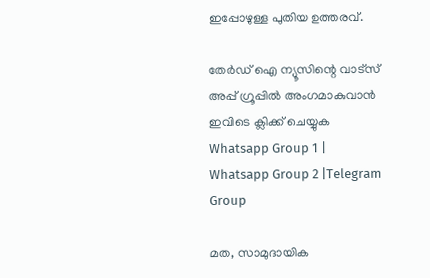ഇപ്പോഴുള്ള പുതിയ ഉത്തരവ്.

തേർഡ് ഐ ന്യൂസിന്റെ വാട്സ് അപ്പ് ഗ്രൂപ്പിൽ അംഗമാകുവാൻ ഇവിടെ ക്ലിക്ക് ചെയ്യുക
Whatsapp Group 1 | Whatsapp Group 2 |Telegram Group

മത, സാമുദായിക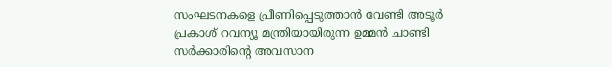സംഘടനകളെ പ്രീണിപ്പെടുത്താൻ വേണ്ടി അടൂർ പ്രകാശ് റവന്യൂ മന്ത്രിയായിരുന്ന ഉമ്മൻ ചാണ്ടി സർക്കാരിന്റെ അവസാന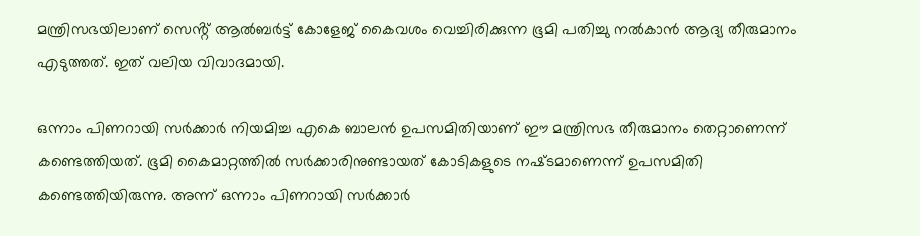മന്ത്രിസഭയിലാണ് സെൻ്റ് ആല്‍ബർട്ട് കോളേജ് കൈവശം വെച്ചിരിക്കുന്ന ഭൂമി പതിച്ചു നല്‍കാൻ ആദ്യ തീരുമാനം എടുത്തത്. ഇത് വലിയ വിവാദമായി.

ഒന്നാം പിണറായി സർക്കാർ നിയമിച്ച എകെ ബാലൻ ഉപസമിതിയാണ് ഈ മന്ത്രിസഭ തീരുമാനം തെറ്റാണെന്ന് കണ്ടെത്തിയത്. ഭൂമി കൈമാറ്റത്തില്‍ സർക്കാരിനുണ്ടായത് കോടികളുടെ നഷ്‌ടമാണെന്ന് ഉപസമിതി കണ്ടെത്തിയിരുന്നു. അന്ന് ഒന്നാം പിണറായി സർക്കാർ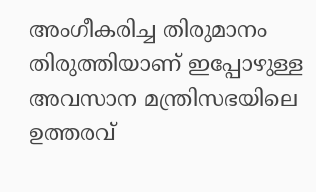അംഗീകരിച്ച തിരുമാനം തിരുത്തിയാണ് ഇപ്പോഴുള്ള അവസാന മന്ത്രിസഭയിലെ ഉത്തരവ്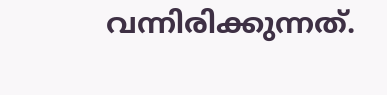വന്നിരിക്കുന്നത്.